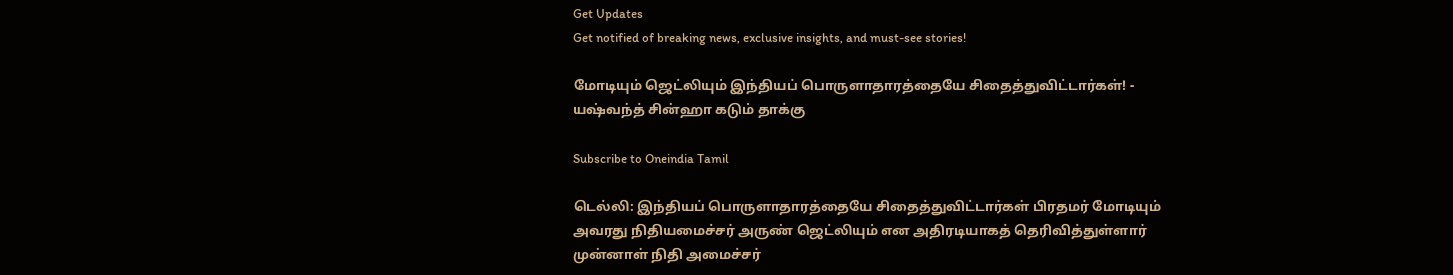Get Updates
Get notified of breaking news, exclusive insights, and must-see stories!

மோடியும் ஜெட்லியும் இந்தியப் பொருளாதாரத்தையே சிதைத்துவிட்டார்கள்! - யஷ்வந்த் சின்ஹா கடும் தாக்கு

Subscribe to Oneindia Tamil

டெல்லி: இந்தியப் பொருளாதாரத்தையே சிதைத்துவிட்டார்கள் பிரதமர் மோடியும் அவரது நிதியமைச்சர் அருண் ஜெட்லியும் என அதிரடியாகத் தெரிவித்துள்ளார் முன்னாள் நிதி அமைச்சர்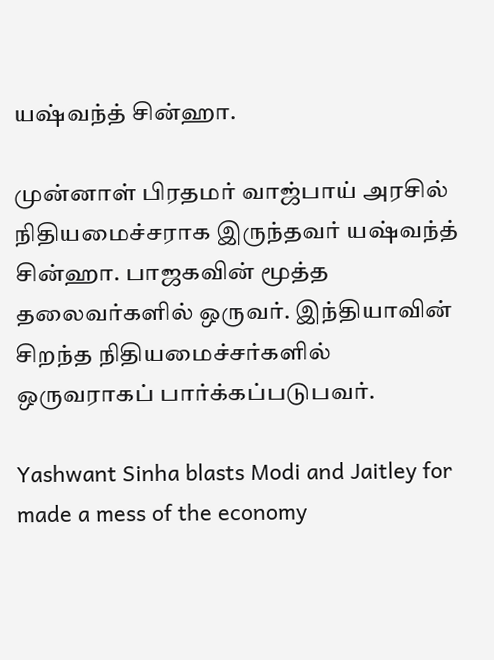யஷ்வந்த் சின்ஹா.

முன்னாள் பிரதமர் வாஜ்பாய் அரசில் நிதியமைச்சராக இருந்தவர் யஷ்வந்த் சின்ஹா. பாஜகவின் மூத்த தலைவர்களில் ஒருவர். இந்தியாவின் சிறந்த நிதியமைச்சர்களில் ஒருவராகப் பார்க்கப்படுபவர்.

Yashwant Sinha blasts Modi and Jaitley for made a mess of the economy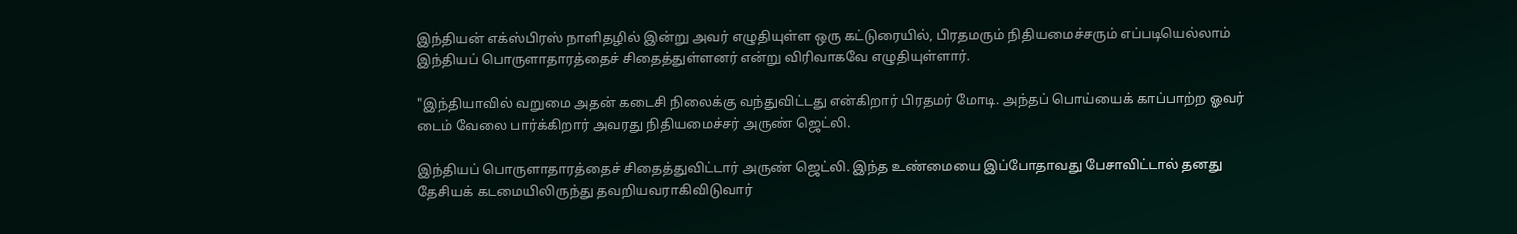இந்தியன் எக்ஸ்பிரஸ் நாளிதழில் இன்று அவர் எழுதியுள்ள ஒரு கட்டுரையில், பிரதமரும் நிதியமைச்சரும் எப்படியெல்லாம் இந்தியப் பொருளாதாரத்தைச் சிதைத்துள்ளனர் என்று விரிவாகவே எழுதியுள்ளார்.

"இந்தியாவில் வறுமை அதன் கடைசி நிலைக்கு வந்துவிட்டது என்கிறார் பிரதமர் மோடி. அந்தப் பொய்யைக் காப்பாற்ற ஓவர் டைம் வேலை பார்க்கிறார் அவரது நிதியமைச்சர் அருண் ஜெட்லி.

இந்தியப் பொருளாதாரத்தைச் சிதைத்துவிட்டார் அருண் ஜெட்லி. இந்த உண்மையை இப்போதாவது பேசாவிட்டால் தனது தேசியக் கடமையிலிருந்து தவறியவராகிவிடுவார்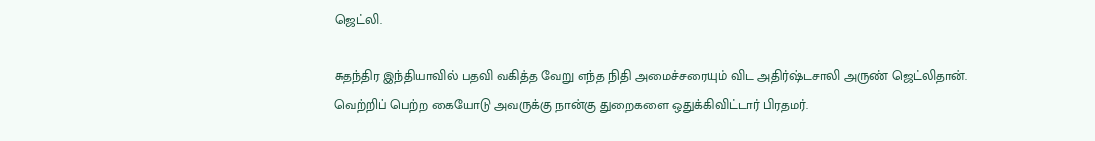ஜெட்லி.

சுதந்திர இந்தியாவில் பதவி வகித்த வேறு எந்த நிதி அமைச்சரையும் விட அதிர்ஷ்டசாலி அருண் ஜெட்லிதான். வெற்றிப் பெற்ற கையோடு அவருக்கு நான்கு துறைகளை ஒதுக்கிவிட்டார் பிரதமர்.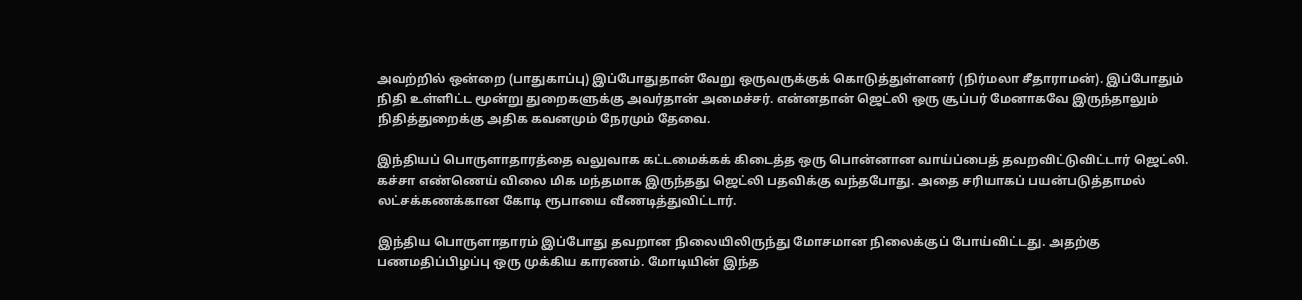அவற்றில் ஒன்றை (பாதுகாப்பு) இப்போதுதான் வேறு ஒருவருக்குக் கொடுத்துள்ளனர் (நிர்மலா சீதாராமன்). இப்போதும் நிதி உள்ளிட்ட மூன்று துறைகளுக்கு அவர்தான் அமைச்சர். என்னதான் ஜெட்லி ஒரு சூப்பர் மேனாகவே இருந்தாலும் நிதித்துறைக்கு அதிக கவனமும் நேரமும் தேவை.

இந்தியப் பொருளாதாரத்தை வலுவாக கட்டமைக்கக் கிடைத்த ஒரு பொன்னான வாய்ப்பைத் தவறவிட்டுவிட்டார் ஜெட்லி. கச்சா எண்ணெய் விலை மிக மந்தமாக இருந்தது ஜெட்லி பதவிக்கு வந்தபோது. அதை சரியாகப் பயன்படுத்தாமல் லட்சக்கணக்கான கோடி ரூபாயை வீணடித்துவிட்டார்.

இந்திய பொருளாதாரம் இப்போது தவறான நிலையிலிருந்து மோசமான நிலைக்குப் போய்விட்டது. அதற்கு பணமதிப்பிழப்பு ஒரு முக்கிய காரணம். மோடியின் இந்த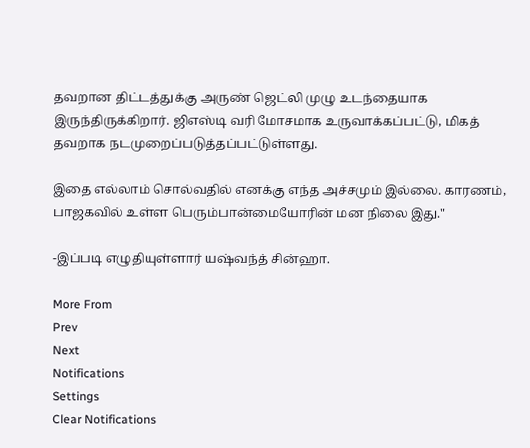தவறான திட்டத்துக்கு அருண் ஜெட்லி முழு உடந்தையாக இருந்திருக்கிறார். ஜிஎஸ்டி வரி மோசமாக உருவாக்கப்பட்டு, மிகத் தவறாக நடமுறைப்படுத்தப்பட்டுள்ளது.

இதை எல்லாம் சொல்வதில் எனக்கு எந்த அச்சமும் இல்லை. காரணம், பாஜகவில் உள்ள பெரும்பான்மையோரின் மன நிலை இது."

-இப்படி எழுதியுள்ளார் யஷ்வந்த் சின்ஹா.

More From
Prev
Next
Notifications
Settings
Clear Notifications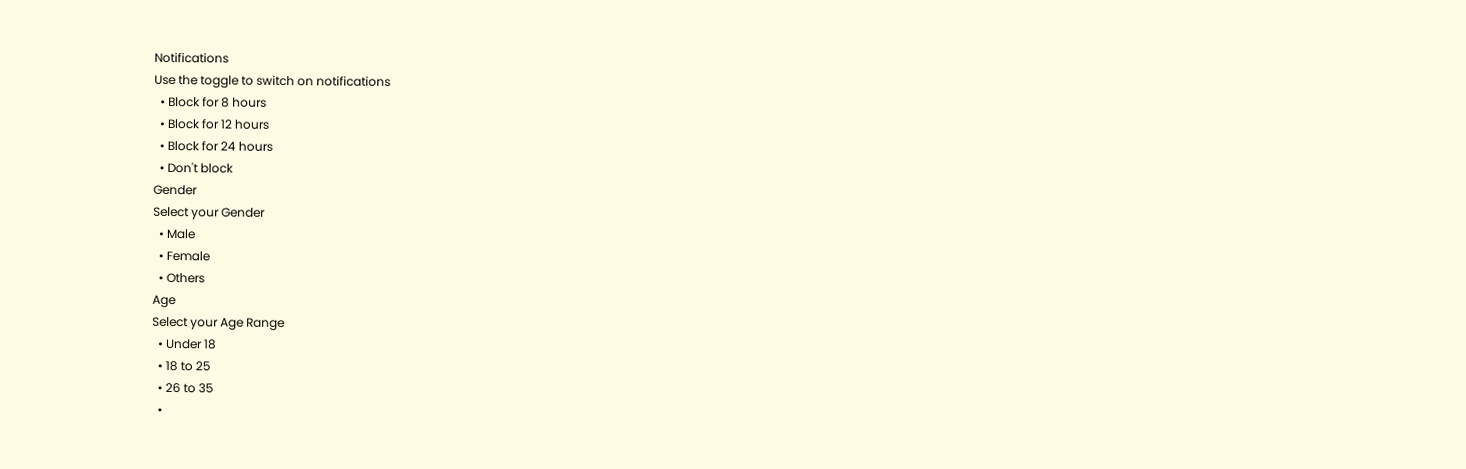Notifications
Use the toggle to switch on notifications
  • Block for 8 hours
  • Block for 12 hours
  • Block for 24 hours
  • Don't block
Gender
Select your Gender
  • Male
  • Female
  • Others
Age
Select your Age Range
  • Under 18
  • 18 to 25
  • 26 to 35
  •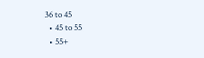36 to 45
  • 45 to 55
  • 55+